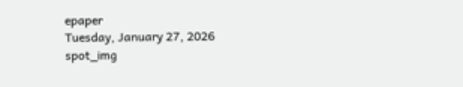epaper
Tuesday, January 27, 2026
spot_img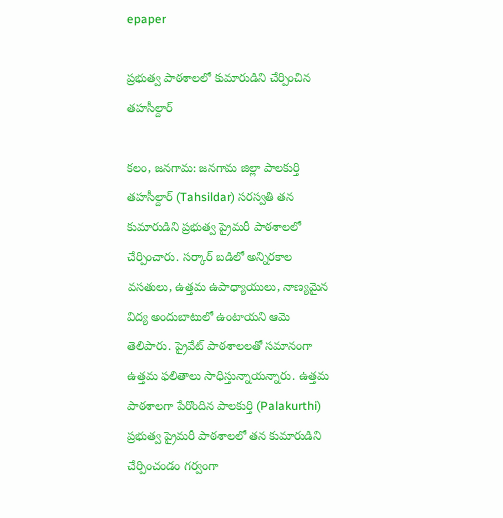epaper

ప్రభుత్వ పాఠశాలలో కుమారుడిని చేర్పించిన తహసీల్దార్

కలం, జనగామ: జనగామ జిల్లా పాలకుర్తి తహసీల్దార్ (Tahsildar) సరస్వతి తన కుమారుడిని ప్రభుత్వ ప్రైమరీ పాఠశాలలో చేర్పించారు. సర్కార్ బడిలో అన్నిరకాల వసతులు, ఉత్తమ ఉపాధ్యాయులు, నాణ్యమైన విద్య అందుబాటులో ఉంటాయని ఆమె తెలిపారు. ప్రైవేట్ పాఠశాలలతో సమానంగా ఉత్తమ ఫలితాలు సాధిస్తున్నాయన్నారు. ఉత్తమ పాఠశాలగా పేరొందిన పాలకుర్తి (Palakurthi) ప్రభుత్వ ప్రైమరీ పాఠశాలలో తన కుమారుడిని చేర్పించండం గర్వంగా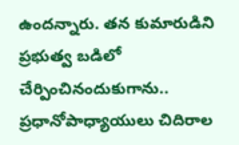ఉందన్నారు. తన కుమారుడిని ప్రభుత్వ బడిలో చేర్పించినందుకుగాను.. ప్రధానోపాధ్యాయులు చిదిరాల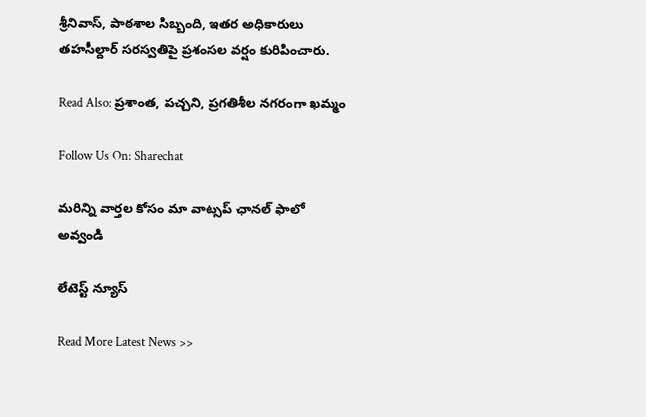శ్రీనివాస్, పాఠశాల సిబ్బంది, ఇతర అధికారులు తహసీల్దార్‌ సరస్వతిపై ప్రశంసల వర్షం కురిపించారు.

Read Also: ప్రశాంత, పచ్చని, ప్రగతిశీల నగరంగా ఖమ్మం

Follow Us On: Sharechat

మ‌రిన్ని వార్త‌ల కోసం మా వాట్స‌ప్ ఛాన‌ల్ ఫాలో అవ్వండి

లేటెస్ట్ న్యూస్‌

Read More Latest News >>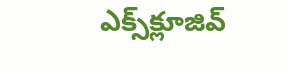ఎక్స్‌క్లూజివ్‌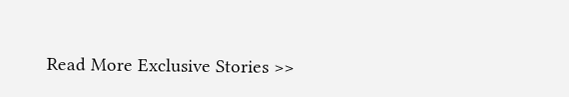Read More Exclusive Stories >>